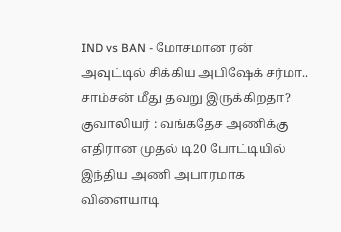IND vs BAN - மோசமான ரன் அவுட்டில் சிக்கிய அபிஷேக் சர்மா.. சாம்சன் மீது தவறு இருக்கிறதா?
குவாலியர் : வங்கதேச அணிக்கு எதிரான முதல் டி20 போட்டியில் இந்திய அணி அபாரமாக விளையாடி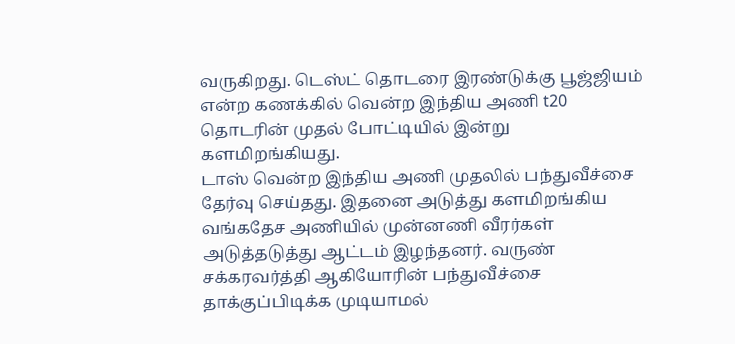வருகிறது. டெஸ்ட் தொடரை இரண்டுக்கு பூஜ்ஜியம் என்ற கணக்கில் வென்ற இந்திய அணி t20 தொடரின் முதல் போட்டியில் இன்று களமிறங்கியது.
டாஸ் வென்ற இந்திய அணி முதலில் பந்துவீச்சை தேர்வு செய்தது. இதனை அடுத்து களமிறங்கிய வங்கதேச அணியில் முன்னணி வீரர்கள் அடுத்தடுத்து ஆட்டம் இழந்தனர். வருண் சக்கரவர்த்தி ஆகியோரின் பந்துவீச்சை தாக்குப்பிடிக்க முடியாமல்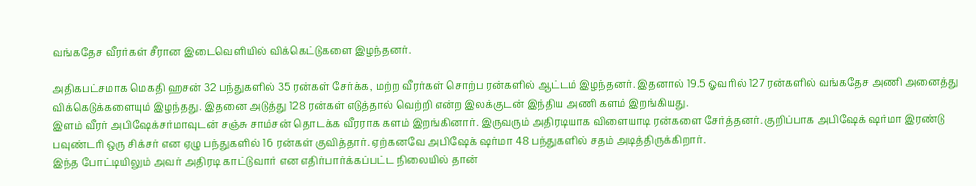வங்கதேச வீரர்கள் சீரான இடைவெளியில் விக்கெட்டுகளை இழந்தனர்.

அதிகபட்சமாக மெகதி ஹசன் 32 பந்துகளில் 35 ரன்கள் சேர்க்க, மற்ற வீரர்கள் சொற்ப ரன்களில் ஆட்டம் இழந்தனர். இதனால் 19.5 ஓவரில் 127 ரன்களில் வங்கதேச அணி அனைத்து விக்கெடுக்களையும் இழந்தது. இதனை அடுத்து 128 ரன்கள் எடுத்தால் வெற்றி என்ற இலக்குடன் இந்திய அணி களம் இறங்கியது.
இளம் வீரர் அபிஷேக்சர்மாவுடன் சஞ்சு சாம்சன் தொடக்க வீரராக களம் இறங்கினார். இருவரும் அதிரடியாக விளையாடி ரன்களை சேர்த்தனர். குறிப்பாக அபிஷேக் ஷர்மா இரண்டு பவுண்டரி ஒரு சிக்சர் என ஏழு பந்துகளில் 16 ரன்கள் குவித்தார். ஏற்கனவே அபிஷேக் ஷர்மா 48 பந்துகளில் சதம் அடித்திருக்கிறார்.
இந்த போட்டியிலும் அவர் அதிரடி காட்டுவார் என எதிர்பார்க்கப்பட்ட நிலையில் தான்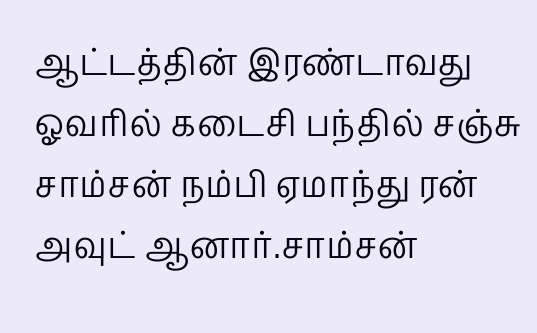ஆட்டத்தின் இரண்டாவது ஓவரில் கடைசி பந்தில் சஞ்சு சாம்சன் நம்பி ஏமாந்து ரன் அவுட் ஆனார்.சாம்சன்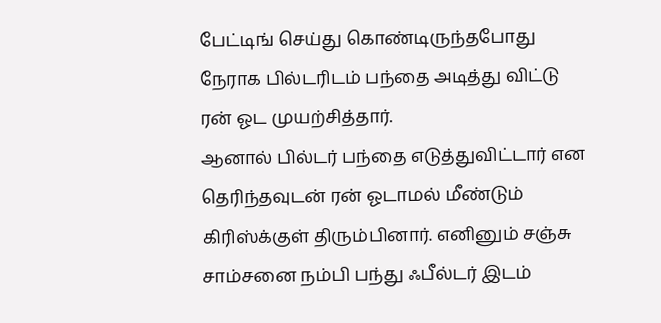பேட்டிங் செய்து கொண்டிருந்தபோது நேராக பில்டரிடம் பந்தை அடித்து விட்டு ரன் ஓட முயற்சித்தார்.
ஆனால் பில்டர் பந்தை எடுத்துவிட்டார் என தெரிந்தவுடன் ரன் ஓடாமல் மீண்டும் கிரிஸ்க்குள் திரும்பினார். எனினும் சஞ்சு சாம்சனை நம்பி பந்து ஃபீல்டர் இடம்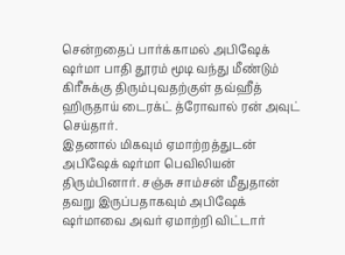சென்றதைப் பார்க்காமல் அபிஷேக் ஷர்மா பாதி தூரம் மூடி வந்து மீண்டும் கிரீசுக்கு திரும்புவதற்குள் தவ்ஹீத் ஹிருதாய் டைரக்ட் த்ரோவால் ரன் அவுட் செய்தார்.
இதனால் மிகவும் ஏமாற்றத்துடன் அபிஷேக் ஷர்மா பெவிலியன் திரும்பினார். சஞ்சு சாம்சன் மீதுதான் தவறு இருப்பதாகவும் அபிஷேக் ஷர்மாவை அவர் ஏமாற்றி விட்டார்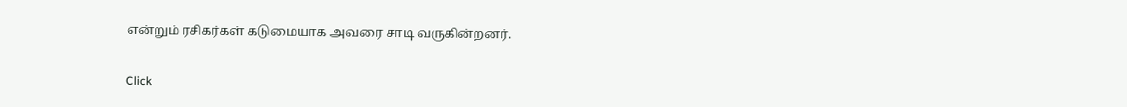என்றும் ரசிகர்கள் கடுமையாக அவரை சாடி வருகின்றனர்.


Click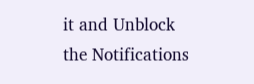it and Unblock the Notifications